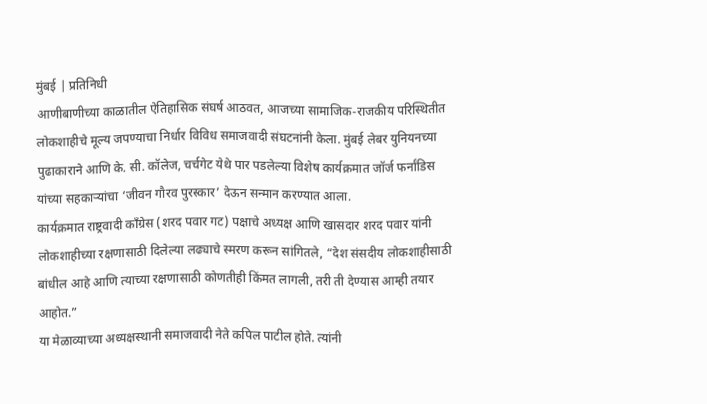मुंबई | प्रतिनिधी
आणीबाणीच्या काळातील ऐतिहासिक संघर्ष आठवत, आजच्या सामाजिक-राजकीय परिस्थितीत लोकशाहीचे मूल्य जपण्याचा निर्धार विविध समाजवादी संघटनांनी केला. मुंबई लेबर युनियनच्या पुढाकाराने आणि के. सी. कॉलेज, चर्चगेट येथे पार पडलेल्या विशेष कार्यक्रमात जॉर्ज फर्नांडिस यांच्या सहकाऱ्यांचा ‘जीवन गौरव पुरस्कार’ देऊन सन्मान करण्यात आला.
कार्यक्रमात राष्ट्रवादी काँग्रेस (शरद पवार गट) पक्षाचे अध्यक्ष आणि खासदार शरद पवार यांनी लोकशाहीच्या रक्षणासाठी दिलेल्या लढ्याचे स्मरण करून सांगितले, “देश संसदीय लोकशाहीसाठी बांधील आहे आणि त्याच्या रक्षणासाठी कोणतीही किंमत लागली, तरी ती देण्यास आम्ही तयार आहोत.”
या मेळाव्याच्या अध्यक्षस्थानी समाजवादी नेते कपिल पाटील होते. त्यांनी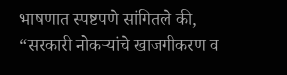भाषणात स्पष्टपणे सांगितले की, “सरकारी नोकऱ्यांचे खाजगीकरण व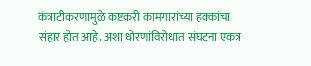कंत्राटीकरणामुळे कष्टकरी कामगारांच्या हक्कांचा संहार होत आहे. अशा धोरणांविरोधात संघटना एकत्र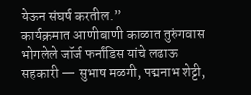येऊन संघर्ष करतील.”
कार्यक्रमात आणीबाणी काळात तुरुंगवास भोगलेले जॉर्ज फर्नांडिस यांचे लढाऊ सहकारी — सुभाष मळगी, पद्मनाभ शेट्टी,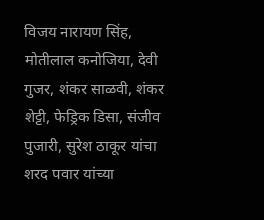विजय नारायण सिंह, मोतीलाल कनोजिया, देवी गुजर, शंकर साळवी, शंकर शेट्टी, फेड्रिक डिसा, संजीव पुजारी, सुरेश ठाकूर यांचा शरद पवार यांच्या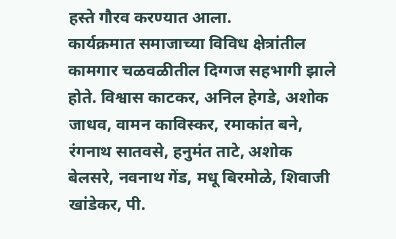हस्ते गौरव करण्यात आला.
कार्यक्रमात समाजाच्या विविध क्षेत्रांतील कामगार चळवळीतील दिग्गज सहभागी झाले होते. विश्वास काटकर, अनिल हेगडे, अशोक जाधव, वामन काविस्कर, रमाकांत बने, रंगनाथ सातवसे, हनुमंत ताटे, अशोक बेलसरे, नवनाथ गेंड, मधू बिरमोळे, शिवाजी खांडेकर, पी.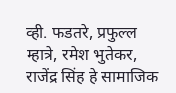व्ही. फडतरे, प्रफुल्ल म्हात्रे, रमेश भुतेकर, राजेंद्र सिंह हे सामाजिक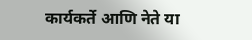कार्यकर्ते आणि नेते या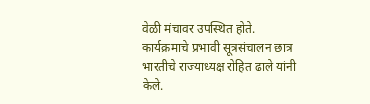वेळी मंचावर उपस्थित होते.
कार्यक्रमाचे प्रभावी सूत्रसंचालन छात्र भारतीचे राज्याध्यक्ष रोहित ढाले यांनी केले.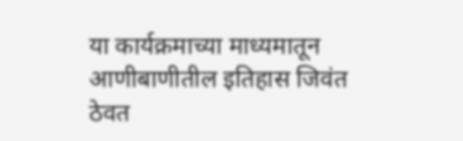या कार्यक्रमाच्या माध्यमातून आणीबाणीतील इतिहास जिवंत ठेवत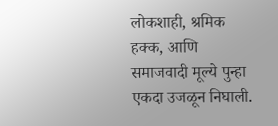लोकशाही, श्रमिक हक्क, आणि समाजवादी मूल्ये पुन्हा एकदा उजळून निघाली.